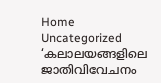Home Uncategorized ‘കലാലയങ്ങളിലെ ജാതിവിവേചനം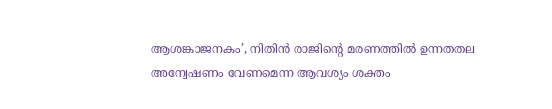ആശങ്കാജനകം’, നിതിന്‍ രാജിന്റെ മരണത്തില്‍ ഉന്നതതല അന്വേഷണം വേണമെന്ന ആവശ്യം ശക്തം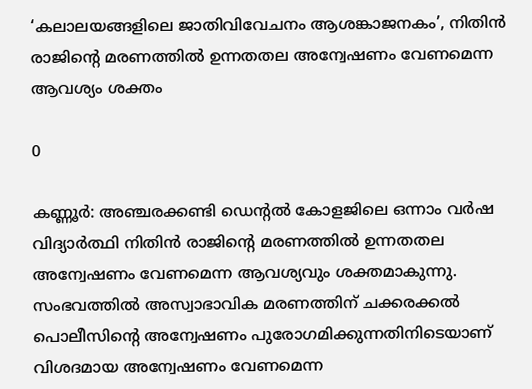‘കലാലയങ്ങളിലെ ജാതിവിവേചനം ആശങ്കാജനകം’, നിതിന്‍ രാജിന്റെ മരണത്തില്‍ ഉന്നതതല അന്വേഷണം വേണമെന്ന ആവശ്യം ശക്തം

0

കണ്ണൂര്‍: അഞ്ചരക്കണ്ടി ഡെന്റല്‍ കോളജിലെ ഒന്നാം വര്‍ഷ വിദ്യാര്‍ത്ഥി നിതിന്‍ രാജിന്റെ മരണത്തില്‍ ഉന്നതതല അന്വേഷണം വേണമെന്ന ആവശ്യവും ശക്തമാകുന്നു. സംഭവത്തില്‍ അസ്വാഭാവിക മരണത്തിന് ചക്കരക്കല്‍ പൊലീസിന്റെ അന്വേഷണം പുരോഗമിക്കുന്നതിനിടെയാണ് വിശദമായ അന്വേഷണം വേണമെന്ന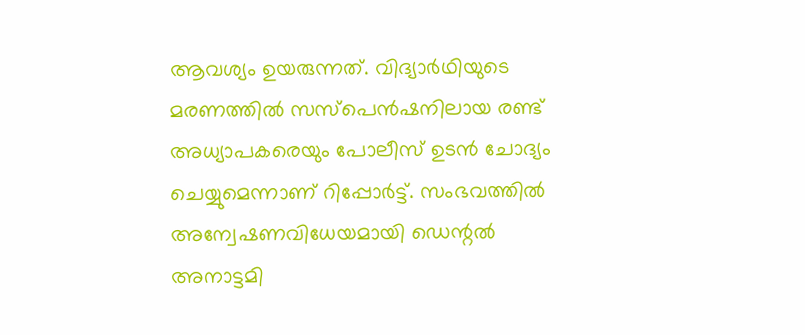ആവശ്യം ഉയരുന്നത്. വിദ്യാര്‍ഥിയുടെ മരണത്തില്‍ സസ്‌പെന്‍ഷനിലായ രണ്ട് അധ്യാപകരെയും പോലീസ് ഉടന്‍ ചോദ്യം ചെയ്യുമെന്നാണ് റിപ്പോര്‍ട്ട്. സംഭവത്തില്‍ അന്വേഷണവിധേയമായി ഡെന്റല്‍ അനാട്ടമി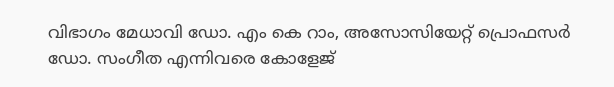വിഭാഗം മേധാവി ഡോ. എം കെ റാം, അസോസിയേറ്റ് പ്രൊഫസര്‍ ഡോ. സംഗീത എന്നിവരെ കോളേജ്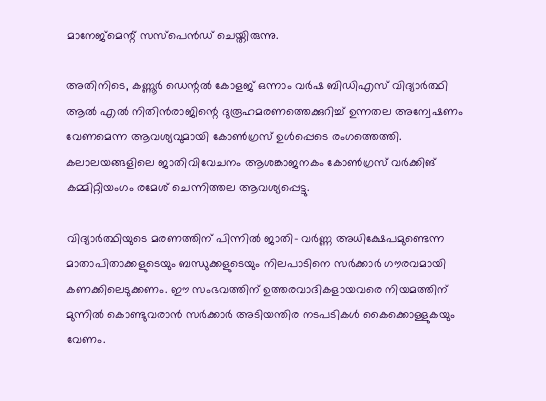മാനേജ്മെന്റ് സസ്‌പെന്‍ഡ് ചെയ്തിരുന്നു.

അതിനിടെ, കണ്ണൂര്‍ ഡെന്റല്‍ കോളജ് ഒന്നാം വര്‍ഷ ബിഡിഎസ് വിദ്യാര്‍ത്ഥി ആല്‍ എല്‍ നിതിന്‍രാജിന്റെ ദുരൂഹമരണത്തെക്കുറിച്ച് ഉന്നതല അന്വേഷണം വേണമെന്ന ആവശ്യവുമായി കോണ്‍ഗ്രസ് ഉള്‍പ്പെടെ രംഗത്തെത്തി. കലാലയങ്ങളിലെ ജാതിവിവേചനം ആശങ്കാജനകം കോണ്‍ഗ്രസ് വര്‍ക്കിങ് കമ്മിറ്റിയംഗം രമേശ് ചെന്നിത്തല ആവശ്യപ്പെട്ടു.

വിദ്യാര്‍ത്ഥിയുടെ മരണത്തിന് പിന്നില്‍ ജാതി- വര്‍ണ്ണ അധിക്ഷേപമുണ്ടെന്ന മാതാപിതാക്കളുടെയും ബന്ധുക്കളുടെയും നിലപാടിനെ സര്‍ക്കാര്‍ ഗൗരവമായി കണക്കിലെടുക്കണം. ഈ സംഭവത്തിന് ഉത്തരവാദികളായവരെ നിയമത്തിന് മുന്നില്‍ കൊണ്ടുവരാന്‍ സര്‍ക്കാര്‍ അടിയന്തിര നടപടികള്‍ കൈക്കൊള്ളുകയും വേണം.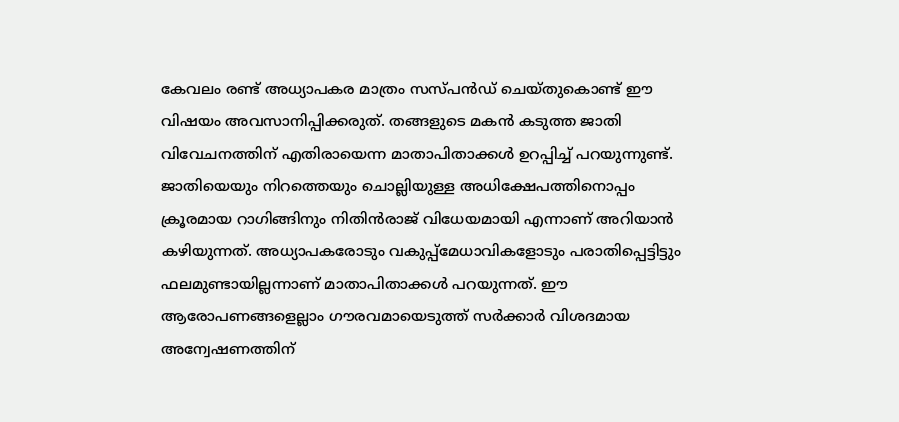കേവലം രണ്ട് അധ്യാപകര മാത്രം സസ്പന്‍ഡ് ചെയ്തുകൊണ്ട് ഈ വിഷയം അവസാനിപ്പിക്കരുത്. തങ്ങളുടെ മകന്‍ കടുത്ത ജാതി വിവേചനത്തിന് എതിരായെന്ന മാതാപിതാക്കള്‍ ഉറപ്പിച്ച് പറയുന്നുണ്ട്. ജാതിയെയും നിറത്തെയും ചൊല്ലിയുള്ള അധിക്ഷേപത്തിനൊപ്പം ക്രൂരമായ റാഗിങ്ങിനും നിതിന്‍രാജ് വിധേയമായി എന്നാണ് അറിയാന്‍ കഴിയുന്നത്. അധ്യാപകരോടും വകുപ്പ്മേധാവികളോടും പരാതിപ്പെട്ടിട്ടും ഫലമുണ്ടായില്ലന്നാണ് മാതാപിതാക്കള്‍ പറയുന്നത്. ഈ ആരോപണങ്ങളെല്ലാം ഗൗരവമായെടുത്ത് സര്‍ക്കാര്‍ വിശദമായ അന്വേഷണത്തിന്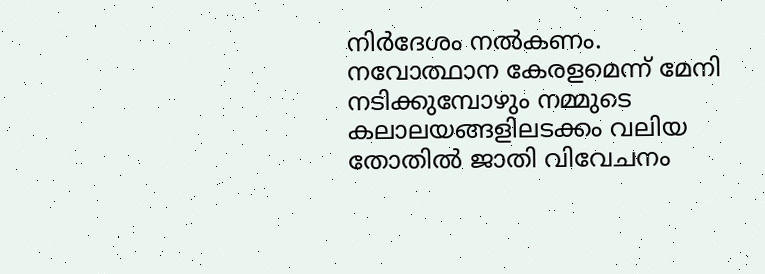നിര്‍ദേശം നല്‍കണം. നവോത്ഥാന കേരളമെന്ന് മേനി നടിക്കുമ്പോഴും നമ്മുടെ കലാലയങ്ങളിലടക്കം വലിയ തോതില്‍ ജാതി വിവേചനം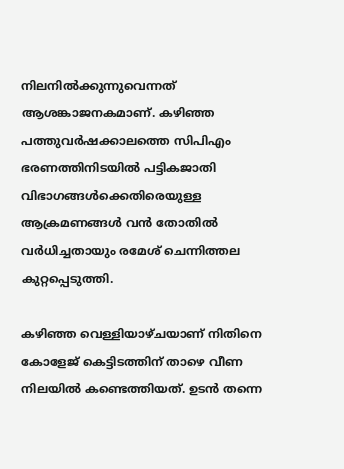നിലനില്‍ക്കുന്നുവെന്നത് ആശങ്കാജനകമാണ്. കഴിഞ്ഞ പത്തുവര്‍ഷക്കാലത്തെ സിപിഎം ഭരണത്തിനിടയില്‍ പട്ടികജാതി വിഭാഗങ്ങള്‍ക്കെതിരെയുള്ള ആക്രമണങ്ങള്‍ വന്‍ തോതില്‍ വര്‍ധിച്ചതായും രമേശ് ചെന്നിത്തല കുറ്റപ്പെടുത്തി.

കഴിഞ്ഞ വെള്ളിയാഴ്ചയാണ് നിതിനെ കോളേജ് കെട്ടിടത്തിന് താഴെ വീണ നിലയില്‍ കണ്ടെത്തിയത്. ഉടന്‍ തന്നെ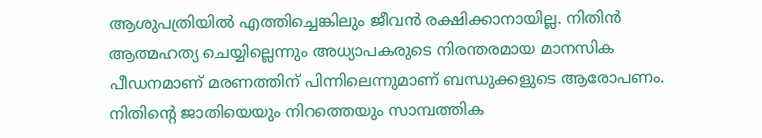ആശുപത്രിയില്‍ എത്തിച്ചെങ്കിലും ജീവന്‍ രക്ഷിക്കാനായില്ല. നിതിന്‍ ആത്മഹത്യ ചെയ്യില്ലെന്നും അധ്യാപകരുടെ നിരന്തരമായ മാനസിക പീഡനമാണ് മരണത്തിന് പിന്നിലെന്നുമാണ് ബന്ധുക്കളുടെ ആരോപണം. നിതിന്റെ ജാതിയെയും നിറത്തെയും സാമ്പത്തിക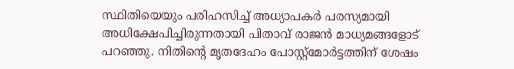സ്ഥിതിയെയും പരിഹസിച്ച് അധ്യാപകര്‍ പരസ്യമായി അധിക്ഷേപിച്ചിരുന്നതായി പിതാവ് രാജന്‍ മാധ്യമങ്ങളോട് പറഞ്ഞു. നിതിന്റെ മൃതദേഹം പോസ്റ്റ്മോര്‍ട്ടത്തിന് ശേഷം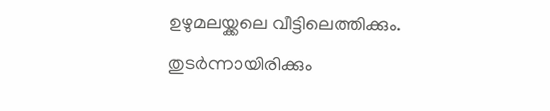ഉഴുമലയ്ക്കലെ വീട്ടിലെത്തിക്കും. തുടര്‍ന്നായിരിക്കും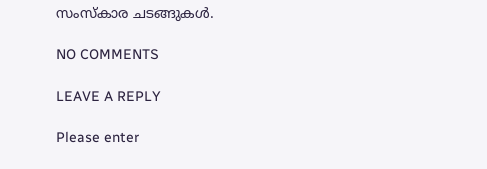സംസ്‌കാര ചടങ്ങുകള്‍.

NO COMMENTS

LEAVE A REPLY

Please enter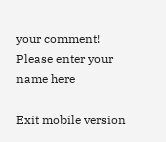your comment!
Please enter your name here

Exit mobile version